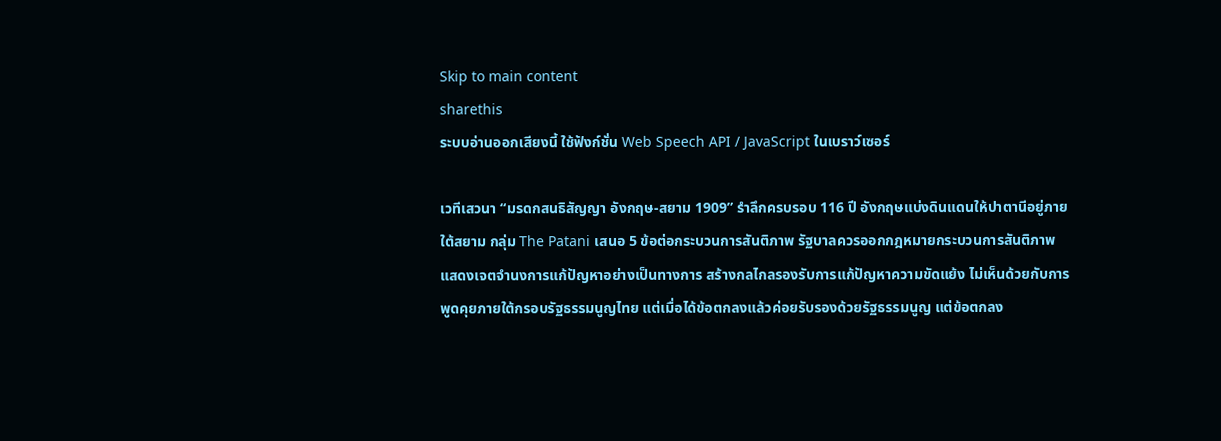Skip to main content
sharethis
ระบบอ่านออกเสียงนี้ ใช้ฟังก์ชั่น Web Speech API / JavaScript ในเบราว์เซอร์

เวทีเสวนา “มรดกสนธิสัญญา อังกฤษ-สยาม 1909” รำลึกครบรอบ 116 ปี อังกฤษแบ่งดินแดนให้ปาตานีอยู่ภายใต้สยาม กลุ่ม The Patani เสนอ 5 ข้อต่อกระบวนการสันติภาพ รัฐบาลควรออกกฎหมายกระบวนการสันติภาพ แสดงเจตจำนงการแก้ปัญหาอย่างเป็นทางการ สร้างกลไกลรองรับการแก้ปัญหาความขัดแย้ง ไม่เห็นด้วยกับการพูดคุยภายใต้กรอบรัฐธรรมนูญไทย แต่เมื่อได้ข้อตกลงแล้วค่อยรับรองด้วยรัฐธรรมนูญ แต่ข้อตกลง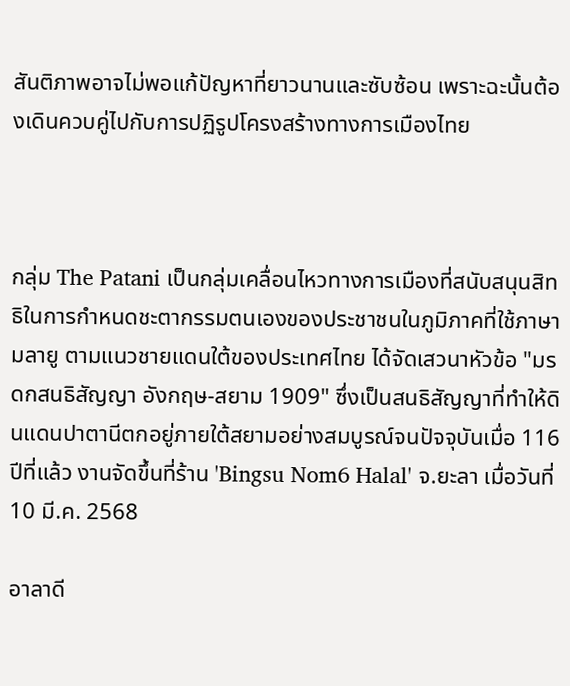สันติภาพอาจไม่พอแก้ปัญหาที่ยาวนานและซับซ้อน เพราะฉะนั้นต้องเดินควบคู่ไปกับการปฏิรูปโครงสร้างทางการเมืองไทย



กลุ่ม The Patani เป็นกลุ่มเคลื่อนไหวทางการเมืองที่สนับสนุนสิทธิในการกำหนดชะตากรรมตนเองของประชาชนในภูมิภาคที่ใช้ภาษามลายู ตามแนวชายแดนใต้ของประเทศไทย ได้จัดเสวนาหัวข้อ "มรดกสนธิสัญญา อังกฤษ-สยาม 1909" ซึ่งเป็นสนธิสัญญาที่ทำให้ดินแดนปาตานีตกอยู่ภายใต้สยามอย่างสมบูรณ์จนปัจจุบันเมื่อ 116 ปีที่แล้ว งานจัดขึ้นที่ร้าน 'Bingsu Nom6 Halal' จ.ยะลา เมื่อวันที่ 10 มี.ค. 2568

อาลาดี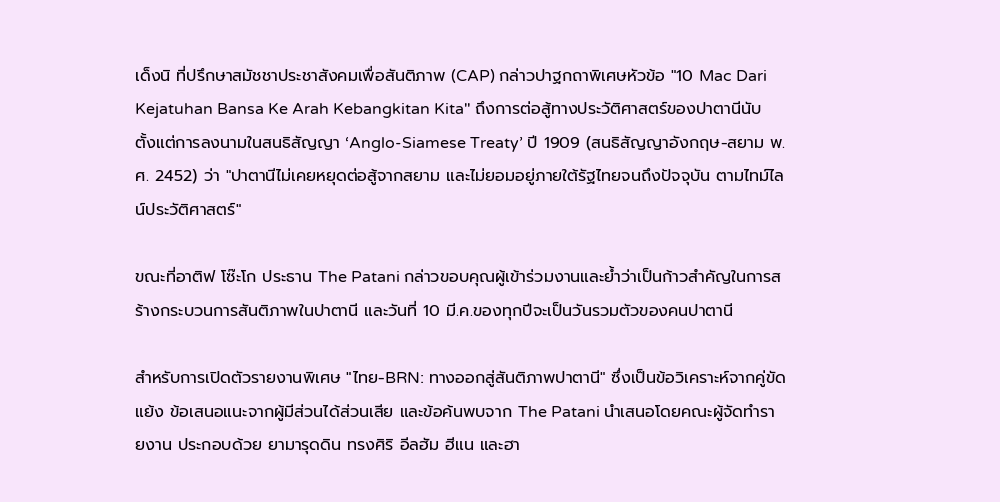เด็งนิ ที่ปรึกษาสมัชชาประชาสังคมเพื่อสันติภาพ (CAP) กล่าวปาฐกถาพิเศษหัวข้อ "10 Mac Dari Kejatuhan Bansa Ke Arah Kebangkitan Kita" ถึงการต่อสู้ทางประวัติศาสตร์ของปาตานีนับตั้งแต่การลงนามในสนธิสัญญา ‘Anglo-Siamese Treaty’ ปี 1909 (สนธิสัญญาอังกฤษ-สยาม พ.ศ. 2452) ว่า "ปาตานีไม่เคยหยุดต่อสู้จากสยาม และไม่ยอมอยู่ภายใต้รัฐไทยจนถึงปัจจุบัน ตามไทม์ไลน์ประวัติศาสตร์"

ขณะที่อาติฟ โซ๊ะโก ประธาน The Patani กล่าวขอบคุณผู้เข้าร่วมงานและย้ำว่าเป็นก้าวสำคัญในการสร้างกระบวนการสันติภาพในปาตานี และวันที่ 10 มี.ค.ของทุกปีจะเป็นวันรวมตัวของคนปาตานี

สำหรับการเปิดตัวรายงานพิเศษ "ไทย-BRN: ทางออกสู่สันติภาพปาตานี" ซึ่งเป็นข้อวิเคราะห์จากคู่ขัดแย้ง ข้อเสนอแนะจากผู้มีส่วนได้ส่วนเสีย และข้อค้นพบจาก The Patani นำเสนอโดยคณะผู้จัดทำรายงาน ประกอบด้วย ยามารุดดิน ทรงศิริ อีลฮัม ฮีแน และฮา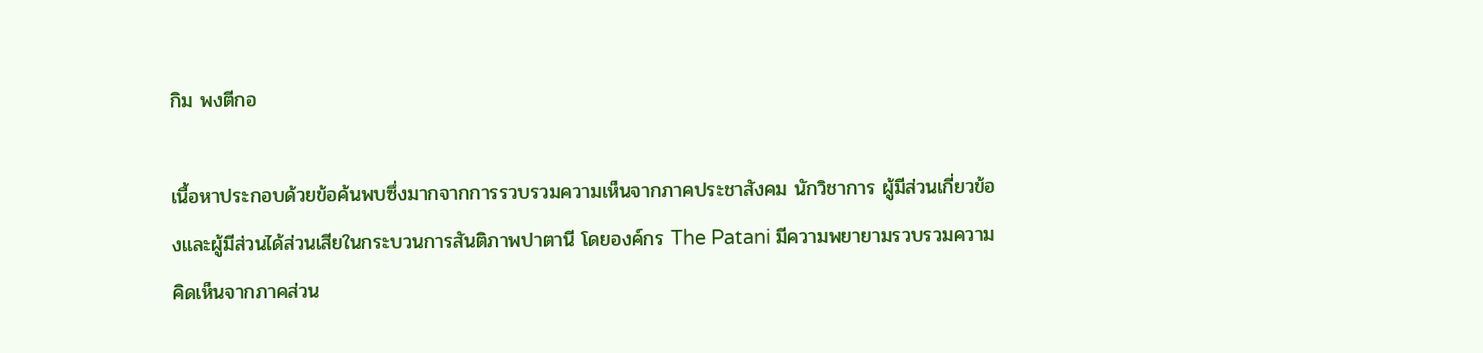กิม พงตีกอ

เนื้อหาประกอบด้วยข้อค้นพบซึ่งมากจากการรวบรวมความเห็นจากภาคประชาสังคม นักวิชาการ ผู้มีส่วนเกี่ยวข้องและผู้มีส่วนได้ส่วนเสียในกระบวนการสันติภาพปาตานี โดยองค์กร The Patani มีความพยายามรวบรวมความคิดเห็นจากภาคส่วน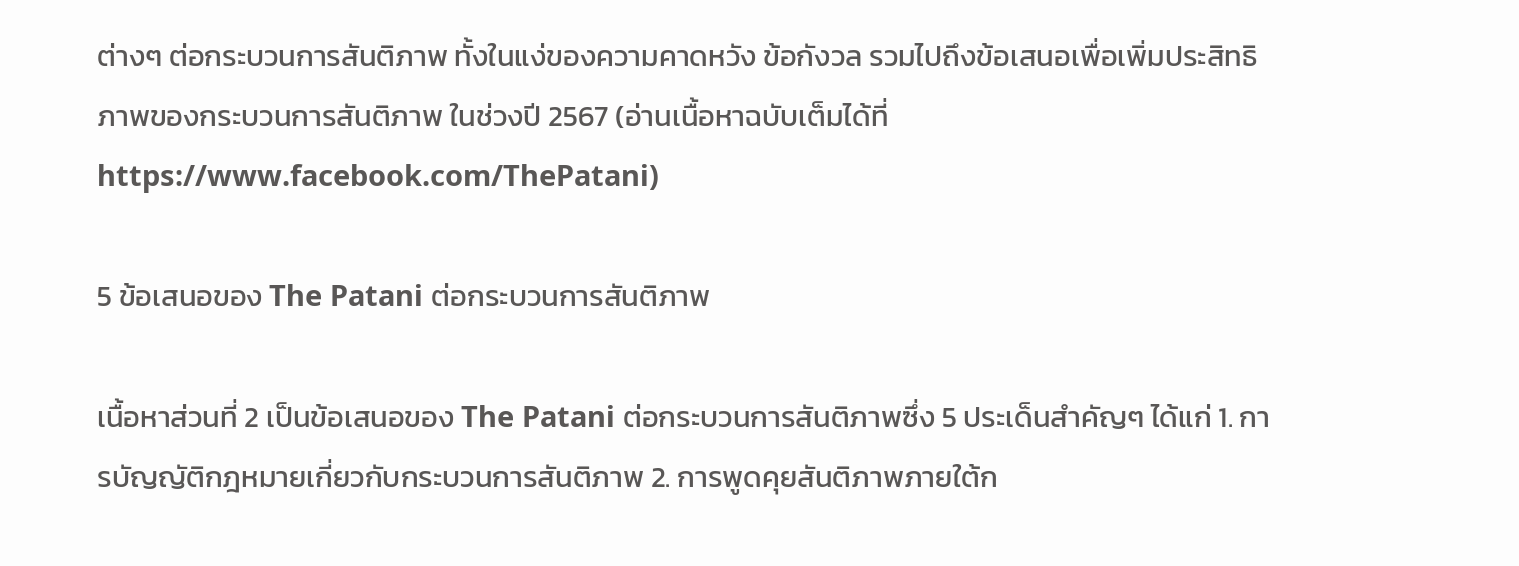ต่างๆ ต่อกระบวนการสันติภาพ ทั้งในแง่ของความคาดหวัง ข้อกังวล รวมไปถึงข้อเสนอเพื่อเพิ่มประสิทธิภาพของกระบวนการสันติภาพ ในช่วงปี 2567 (อ่านเนื้อหาฉบับเต็มได้ที่ https://www.facebook.com/ThePatani)

5 ข้อเสนอของ The Patani ต่อกระบวนการสันติภาพ

เนื้อหาส่วนที่ 2 เป็นข้อเสนอของ The Patani ต่อกระบวนการสันติภาพซึ่ง 5 ประเด็นสำคัญๆ ได้แก่ 1. การบัญญัติกฎหมายเกี่ยวกับกระบวนการสันติภาพ 2. การพูดคุยสันติภาพภายใต้ก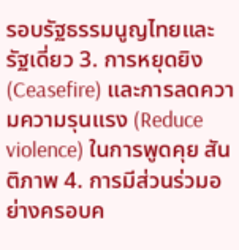รอบรัฐธรรมนูญไทยและรัฐเดี่ยว 3. การหยุดยิง (Ceasefire) และการลดความความรุนแรง (Reduce violence) ในการพูดคุย สันติภาพ 4. การมีส่วนร่วมอย่างครอบค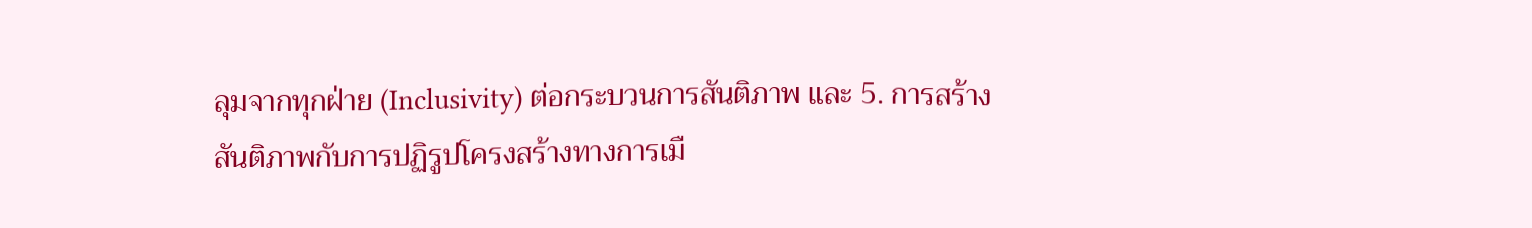ลุมจากทุกฝ่าย (Inclusivity) ต่อกระบวนการสันติภาพ และ 5. การสร้างสันติภาพกับการปฏิรูปโครงสร้างทางการเมื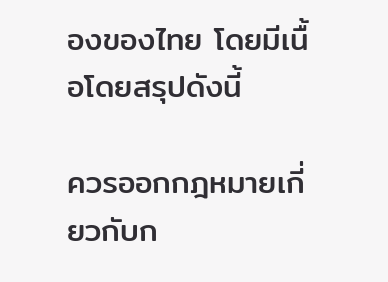องของไทย โดยมีเนื้อโดยสรุปดังนี้

ควรออกกฎหมายเกี่ยวกับก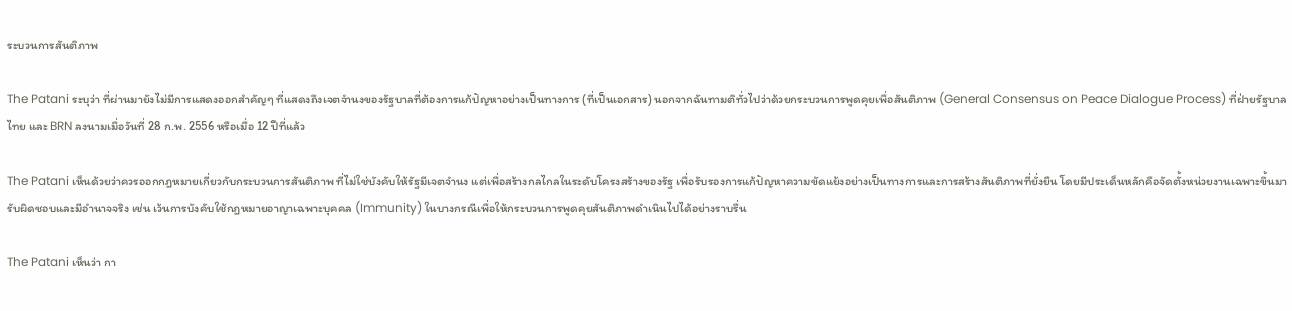ระบวนการสันติภาพ

The Patani ระบุว่า ที่ผ่านมายังไม่มีการแสดงออกสำคัญๆ ที่แสดงถึงเจตจำนงของรัฐบาลที่ต้องการแก้ปัญหาอย่างเป็นทางการ (ที่เป็นเอกสาร) นอกจากฉันทามติทั่วไปว่าด้วยกระบวนการพูดคุยเพื่อสันติภาพ (General Consensus on Peace Dialogue Process) ที่ฝ่ายรัฐบาลไทย และ BRN ลงนามเมื่อวันที่ 28 ก.พ. 2556 หรือเมื่อ 12 ปีที่แล้ว

The Patani เห็นด้วยว่าควรออกกฎหมายเกี่ยวกับกระบวนการสันติภาพ ที่ไม่ใช่บังคับให้รัฐมีเจตจำนง แต่เพื่อสร้างกลไกลในระดับโครงสร้างของรัฐ เพื่อรับรองการแก้ปัญหาความขัดแย้งอย่างเป็นทางการและการสร้างสันติภาพที่ยั่งยืน โดยมีประเด็นหลักคือจัดตั้งหน่วยงานเฉพาะขึ้นมารับผิดชอบและมีอำนาจจริง เช่น เว้นการบังคับใช้กฎหมายอาญาเฉพาะบุคคล (Immunity) ในบางกรณีเพื่อให้กระบวนการพูดคุยสันติภาพดำเนินไปได้อย่างราบรื่น

The Patani เห็นว่า กา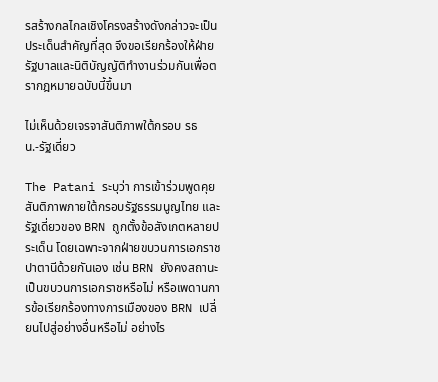รสร้างกลไกลเชิงโครงสร้างดังกล่าวจะเป็นประเด็นสำคัญที่สุด จึงขอเรียกร้องให้ฝ่ายรัฐบาลและนิติบัญญัติทำงานร่วมกันเพื่อตรากฎหมายฉบับนี้ขึ้นมา

ไม่เห็นด้วยเจรจาสันติภาพใต้กรอบ รธน.-รัฐเดี่ยว

The Patani ระบุว่า การเข้าร่วมพูดคุยสันติภาพภายใต้กรอบรัฐธรรมนูญไทย และรัฐเดี่ยวของ BRN ถูกตั้งข้อสังเกตหลายประเด็น โดยเฉพาะจากฝ่ายขบวนการเอกราชปาตานีด้วยกันเอง เช่น BRN ยังคงสถานะเป็นขบวนการเอกราชหรือไม่ หรือเพดานการข้อเรียกร้องทางการเมืองของ BRN เปลี่ยนไปสู่อย่างอื่นหรือไม่ อย่างไร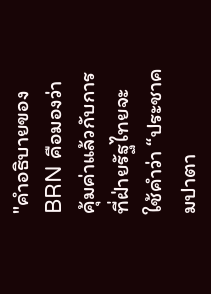"คำอธิบายของ BRN คือมองว่าคุ้มค่าแล้วกับการที่ฝ่ายรัฐไทยจะใช้คำว่า “ประชาคมปาตา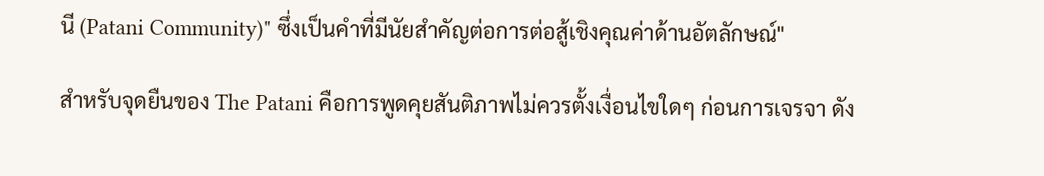นี (Patani Community)" ซึ่งเป็นคำที่มีนัยสำคัญต่อการต่อสู้เชิงคุณค่าด้านอัตลักษณ์"

สำหรับจุดยืนของ The Patani คือการพูดคุยสันติภาพไม่ควรตั้งเงื่อนไขใดๆ ก่อนการเจรจา ดัง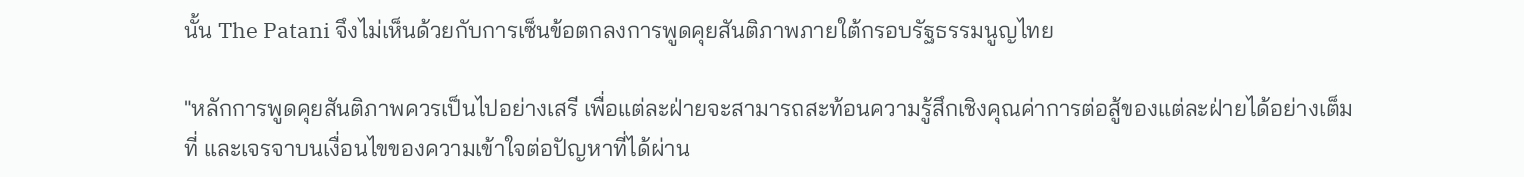นั้น The Patani จึงไม่เห็นด้วยกับการเซ็นข้อตกลงการพูดคุยสันติภาพภายใต้กรอบรัฐธรรมนูญไทย

"หลักการพูดคุยสันติภาพควรเป็นไปอย่างเสรี เพื่อแต่ละฝ่ายจะสามารถสะท้อนความรู้สึกเชิงคุณค่าการต่อสู้ของแต่ละฝ่ายได้อย่างเต็มที่ และเจรจาบนเงื่อนไขของความเข้าใจต่อปัญหาที่ได้ผ่าน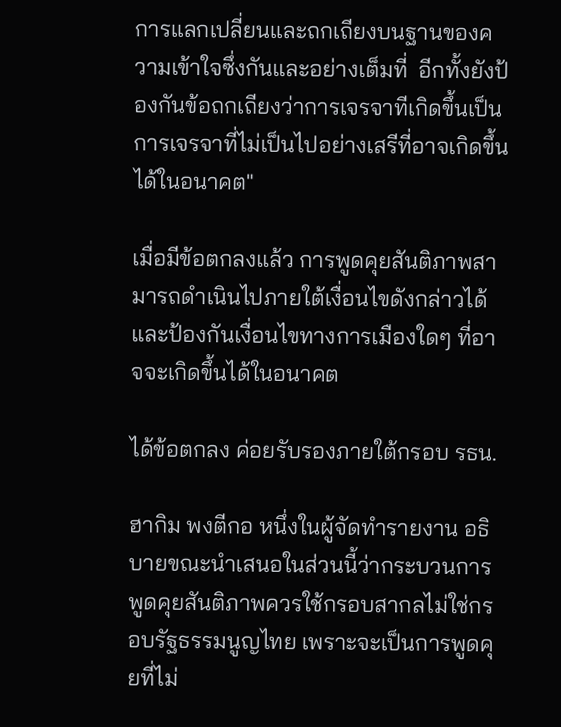การแลกเปลี่ยนและถกเถียงบนฐานของความเข้าใจซึ่งกันและอย่างเต็มที่  อีกทั้งยังป้องกันข้อถกเถียงว่าการเจรจาทีเกิดขึ้นเป็นการเจรจาที่ไม่เป็นไปอย่างเสรีที่อาจเกิดขึ้นได้ในอนาคต"

เมื่อมีข้อตกลงแล้ว การพูดคุยสันติภาพสามารถดำเนินไปภายใต้เงื่อนไขดังกล่าวได้ และป้องกันเงื่อนไขทางการเมืองใดๆ ที่อาจจะเกิดขึ้นได้ในอนาคต

ได้ข้อตกลง ค่อยรับรองภายใต้กรอบ รธน.

ฮากิม พงตีกอ หนึ่งในผู้จัดทำรายงาน อธิบายขณะนำเสนอในส่วนนี้ว่ากระบวนการพูดคุยสันติภาพควรใช้กรอบสากลไม่ใช่กรอบรัฐธรรมนูญไทย เพราะจะเป็นการพูดคุยที่ไม่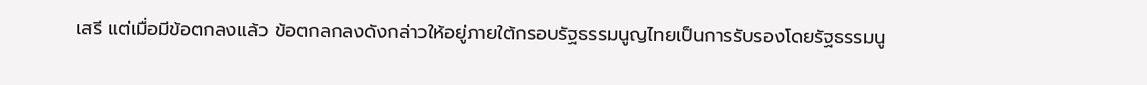เสรี แต่เมื่อมีข้อตกลงแล้ว ข้อตกลกลงดังกล่าวให้อยู่ภายใต้กรอบรัฐธรรมนูญไทยเป็นการรับรองโดยรัฐธรรมนู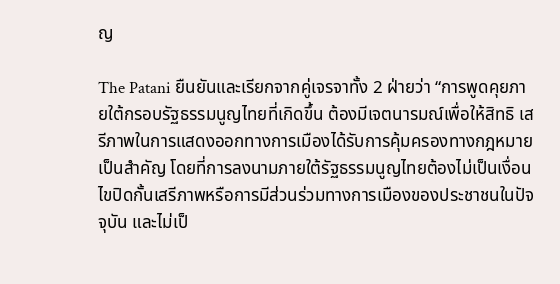ญ

The Patani ยืนยันและเรียกจากคู่เจรจาทั้ง 2 ฝ่ายว่า “การพูดคุยภายใต้กรอบรัฐธรรมนูญไทยที่เกิดขึ้น ต้องมีเจตนารมณ์เพื่อให้สิทธิ เสรีภาพในการแสดงออกทางการเมืองได้รับการคุ้มครองทางกฎหมายเป็นสำคัญ โดยที่การลงนามภายใต้รัฐธรรมนูญไทยต้องไม่เป็นเงื่อนไขปิดกั้นเสรีภาพหรือการมีส่วนร่วมทางการเมืองของประชาชนในปัจจุบัน และไม่เป็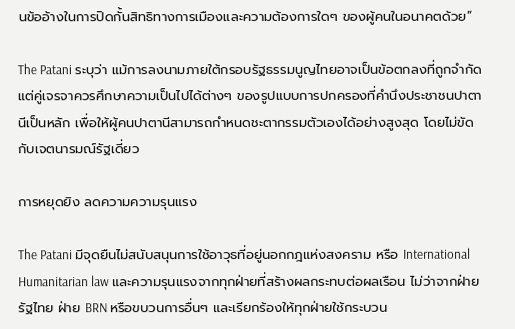นข้ออ้างในการปิดกั้นสิทธิทางการเมืองและความต้องการใดๆ ของผู้คนในอนาคตด้วย”

The Patani ระบุว่า แม้การลงนามภายใต้กรอบรัฐธรรมนูญไทยอาจเป็นข้อตกลงที่ถูกจำกัด แต่คู่เจรจาควรศึกษาความเป็นไปได้ต่างๆ ของรูปแบบการปกครองที่คำนึงประชาชนปาตานีเป็นหลัก เพื่อให้ผู้คนปาตานีสามารถกำหนดชะตากรรมตัวเองได้อย่างสูงสุด โดยไม่ขัดกับเจตนารมณ์รัฐเดี่ยว

การหยุดยิง ลดความความรุนแรง

The Patani มีจุดยืนไม่สนับสนุนการใช้อาวุธที่อยู่นอกกฎแห่งสงคราม หรือ International Humanitarian law และความรุนแรงจากทุกฝ่ายที่สร้างผลกระทบต่อผลเรือน ไม่ว่าจากฝ่ายรัฐไทย ฝ่าย BRN หรือขบวนการอื่นๆ และเรียกร้องให้ทุกฝ่ายใช้กระบวน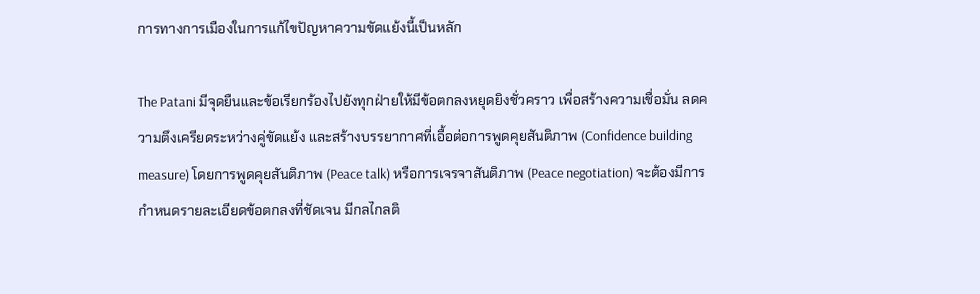การทางการเมืองในการแก้ไขปัญหาความขัดแย้งนี้เป็นหลัก

The Patani มีจุดยืนและข้อเรียกร้องไปยังทุกฝ่ายให้มีข้อตกลงหยุดยิงชั่วคราว เพื่อสร้างความเชื่อมั่น ลดความตึงเครียดระหว่างคู่ขัดแย้ง และสร้างบรรยากาศที่เอื้อต่อการพูดคุยสันติภาพ (Confidence building measure) โดยการพูดคุยสันติภาพ (Peace talk) หรือการเจรจาสันติภาพ (Peace negotiation) จะต้องมีการกำหนดรายละเอียดข้อตกลงที่ชัดเจน มีกลไกลติ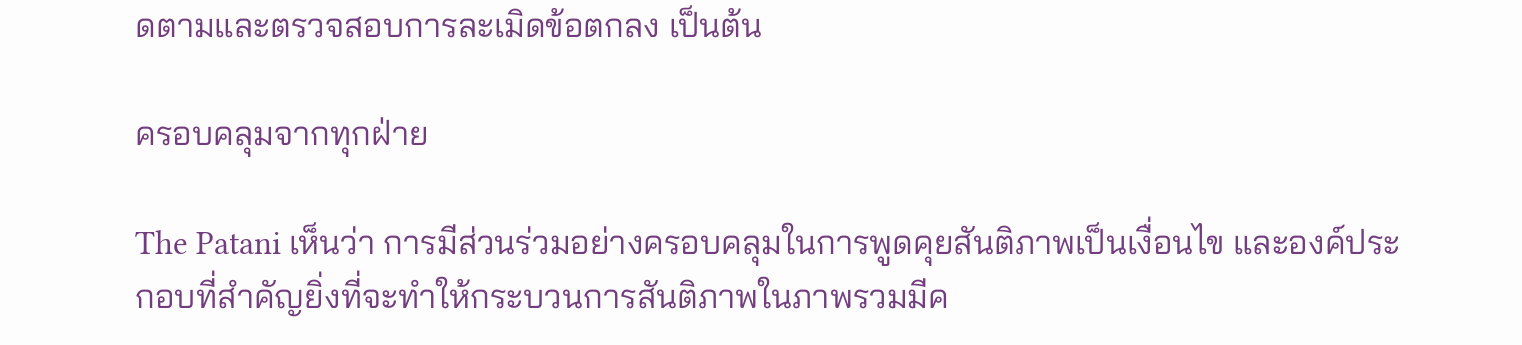ดตามและตรวจสอบการละเมิดข้อตกลง เป็นต้น

ครอบคลุมจากทุกฝ่าย

The Patani เห็นว่า การมีส่วนร่วมอย่างครอบคลุมในการพูดคุยสันติภาพเป็นเงื่อนไข และองค์ประกอบที่สำคัญยิ่งที่จะทำให้กระบวนการสันติภาพในภาพรวมมีค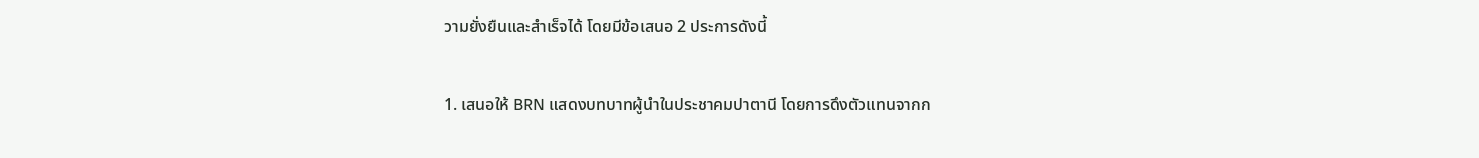วามยั่งยืนและสำเร็จได้ โดยมีข้อเสนอ 2 ประการดังนี้

1. เสนอให้ BRN แสดงบทบาทผู้นำในประชาคมปาตานี โดยการดึงตัวแทนจากก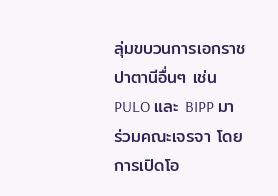ลุ่มขบวนการเอกราชปาตานีอื่นๆ เช่น PULO และ BIPP มาร่วมคณะเจรจา โดยการเปิดโอ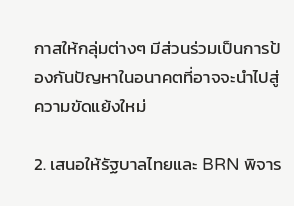กาสให้กลุ่มต่างๆ มีส่วนร่วมเป็นการป้องกันปัญหาในอนาคตที่อาจจะนำไปสู่ความขัดแย้งใหม่

2. เสนอให้รัฐบาลไทยและ BRN พิจาร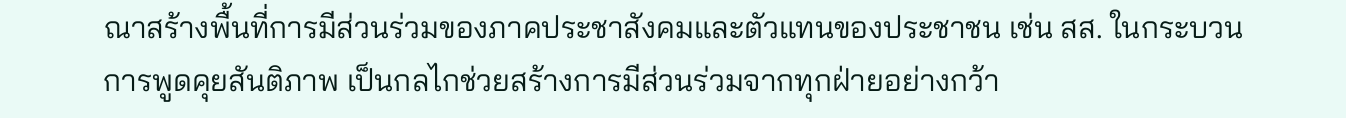ณาสร้างพื้นที่การมีส่วนร่วมของภาคประชาสังคมและตัวแทนของประชาชน เช่น สส. ในกระบวนการพูดคุยสันติภาพ เป็นกลไกช่วยสร้างการมีส่วนร่วมจากทุกฝ่ายอย่างกว้า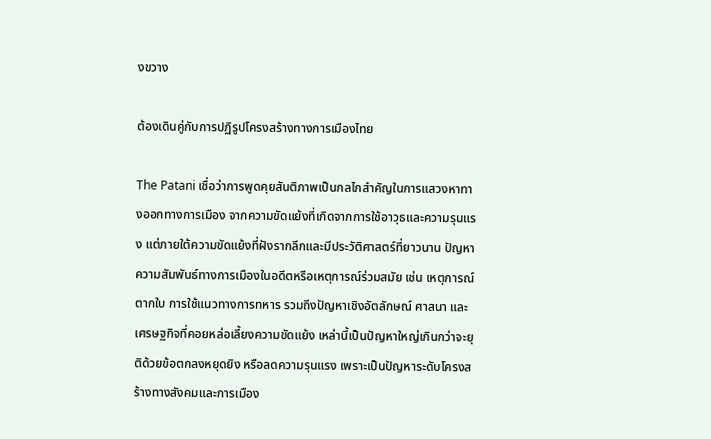งขวาง

ต้องเดินคู่กับการปฏิรูปโครงสร้างทางการเมืองไทย

The Patani เชื่อว่าการพูดคุยสันติภาพเป็นกลไกสำคัญในการแสวงหาทางออกทางการเมือง จากความขัดแย้งที่เกิดจากการใช้อาวุธและความรุนแรง แต่ภายใต้ความขัดแย้งที่ฝังรากลึกและมีประวัติศาสตร์ที่ยาวนาน ปัญหาความสัมพันธ์ทางการเมืองในอดีตหรือเหตุการณ์ร่วมสมัย เช่น เหตุการณ์ตากใบ การใช้แนวทางการทหาร รวมถึงปัญหาเชิงอัตลักษณ์ ศาสนา และเศรษฐกิจที่คอยหล่อเลี้ยงความขัดแย้ง เหล่านี้เป็นปัญหาใหญ่เกินกว่าจะยุติด้วยข้อตกลงหยุดยิง หรือลดความรุนแรง เพราะเป็นปัญหาระดับโครงสร้างทางสังคมและการเมือง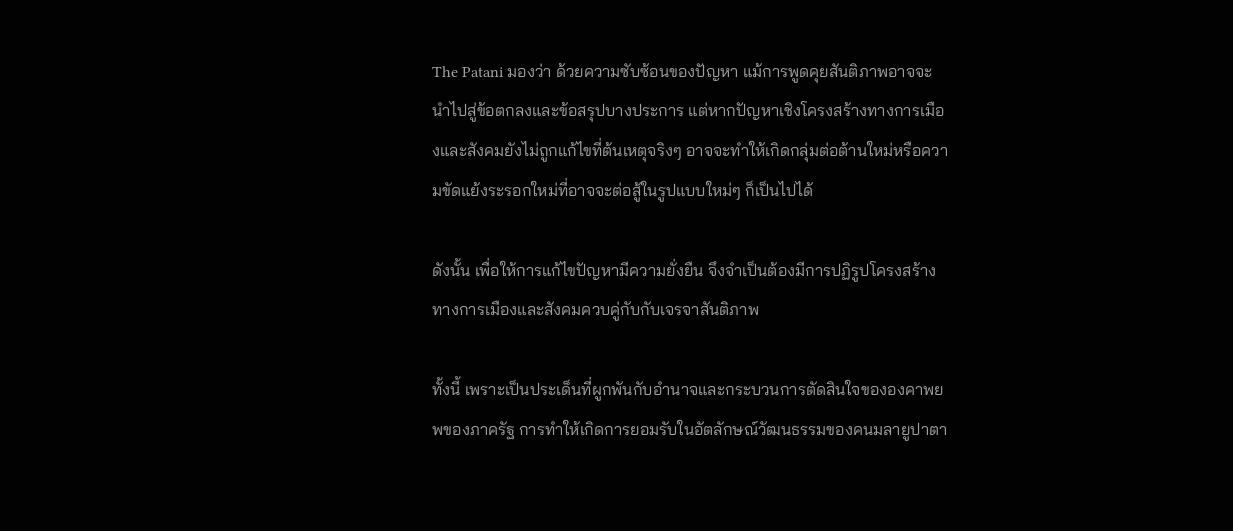The Patani มองว่า ด้วยความซับซ้อนของปัญหา แม้การพูดคุยสันติภาพอาจจะนำไปสู่ข้อตกลงและข้อสรุปบางประการ แต่หากปัญหาเชิงโครงสร้างทางการเมืองและสังคมยังไม่ถูกแก้ไขที่ต้นเหตุจริงๆ อาจจะทำให้เกิดกลุ่มต่อต้านใหม่หรือความขัดแย้งระรอกใหม่ที่อาจจะต่อสู้ในรูปแบบใหม่ๆ ก็เป็นไปได้

ดังนั้น เพื่อให้การแก้ไขปัญหามีความยั่งยืน จึงจำเป็นต้องมีการปฏิรูปโครงสร้างทางการเมืองและสังคมควบคู่กับกับเจรจาสันติภาพ

ทั้งนี้ เพราะเป็นประเด็นที่ผูกพันกับอำนาจและกระบวนการตัดสินใจขององคาพยพของภาครัฐ การทำให้เกิดการยอมรับในอัตลักษณ์วัฒนธรรมของคนมลายูปาตา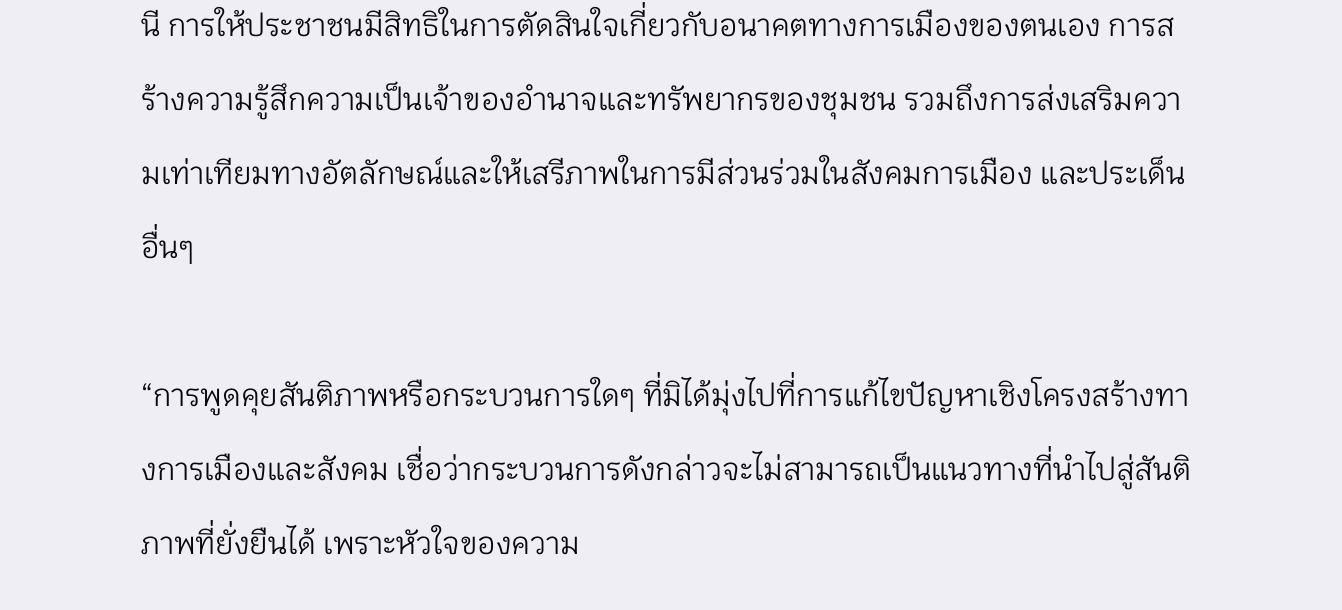นี การให้ประชาชนมีสิทธิในการตัดสินใจเกี่ยวกับอนาคตทางการเมืองของตนเอง การสร้างความรู้สึกความเป็นเจ้าของอำนาจและทรัพยากรของชุมชน รวมถึงการส่งเสริมความเท่าเทียมทางอัตลักษณ์และให้เสรีภาพในการมีส่วนร่วมในสังคมการเมือง และประเด็นอื่นๆ

“การพูดคุยสันติภาพหรือกระบวนการใดๆ ที่มิได้มุ่งไปที่การแก้ไขปัญหาเชิงโครงสร้างทางการเมืองและสังคม เชื่อว่ากระบวนการดังกล่าวจะไม่สามารถเป็นแนวทางที่นำไปสู่สันติภาพที่ยั่งยืนได้ เพราะหัวใจของความ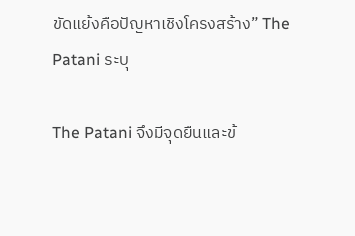ขัดแย้งคือปัญหาเชิงโครงสร้าง” The Patani ระบุ

The Patani จึงมีจุดยืนและข้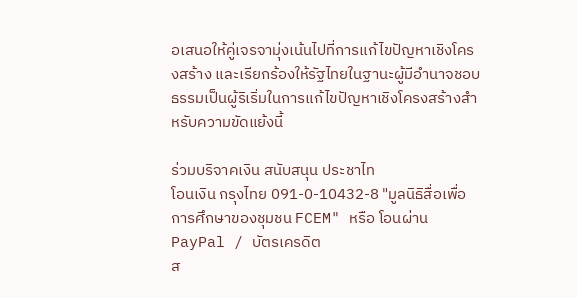อเสนอให้คู่เจรจามุ่งเน้นไปที่การแก้ไขปัญหาเชิงโครงสร้าง และเรียกร้องให้รัฐไทยในฐานะผู้มีอำนาจชอบธรรมเป็นผู้ริเริ่มในการแก้ไขปัญหาเชิงโครงสร้างสำหรับความขัดแย้งนี้

ร่วมบริจาคเงิน สนับสนุน ประชาไท
โอนเงิน กรุงไทย 091-0-10432-8 "มูลนิธิสื่อเพื่อการศึกษาของชุมชน FCEM" หรือ โอนผ่าน PayPal / บัตรเครดิต
ส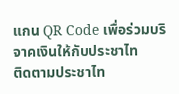แกน QR Code เพื่อร่วมบริจาคเงินให้กับประชาไท
ติดตามประชาไท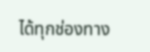ได้ทุกช่องทาง